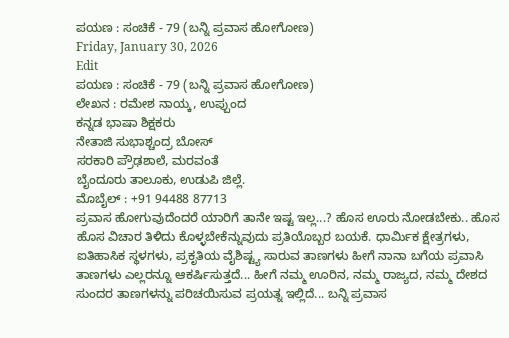ಪಯಣ : ಸಂಚಿಕೆ - 79 (ಬನ್ನಿ ಪ್ರವಾಸ ಹೋಗೋಣ)
Friday, January 30, 2026
Edit
ಪಯಣ : ಸಂಚಿಕೆ - 79 (ಬನ್ನಿ ಪ್ರವಾಸ ಹೋಗೋಣ)
ಲೇಖನ : ರಮೇಶ ನಾಯ್ಕ, ಉಪ್ಪುಂದ
ಕನ್ನಡ ಭಾಷಾ ಶಿಕ್ಷಕರು
ನೇತಾಜಿ ಸುಭಾಶ್ಚಂದ್ರ ಬೋಸ್
ಸರಕಾರಿ ಪ್ರೌಢಶಾಲೆ, ಮರವಂತೆ
ಬೈಂದೂರು ತಾಲೂಕು, ಉಡುಪಿ ಜಿಲ್ಲೆ.
ಮೊಬೈಲ್ : +91 94488 87713
ಪ್ರವಾಸ ಹೋಗುವುದೆಂದರೆ ಯಾರಿಗೆ ತಾನೇ ಇಷ್ಟ ಇಲ್ಲ...? ಹೊಸ ಊರು ನೋಡಬೇಕು.. ಹೊಸ ಹೊಸ ವಿಚಾರ ತಿಳಿದು ಕೊಳ್ಳಬೇಕೆನ್ನುವುದು ಪ್ರತಿಯೊಬ್ಬರ ಬಯಕೆ. ಧಾರ್ಮಿಕ ಕ್ಷೇತ್ರಗಳು, ಐತಿಹಾಸಿಕ ಸ್ಥಳಗಳು, ಪ್ರಕೃತಿಯ ವೈಶಿಷ್ಟ್ಯ ಸಾರುವ ತಾಣಗಳು ಹೀಗೆ ನಾನಾ ಬಗೆಯ ಪ್ರವಾಸಿ ತಾಣಗಳು ಎಲ್ಲರನ್ನೂ ಆಕರ್ಷಿಸುತ್ತದೆ... ಹೀಗೆ ನಮ್ಮ ಊರಿನ, ನಮ್ಮ ರಾಜ್ಯದ, ನಮ್ಮ ದೇಶದ ಸುಂದರ ತಾಣಗಳನ್ನು ಪರಿಚಯಿಸುವ ಪ್ರಯತ್ನ ಇಲ್ಲಿದೆ... ಬನ್ನಿ ಪ್ರವಾಸ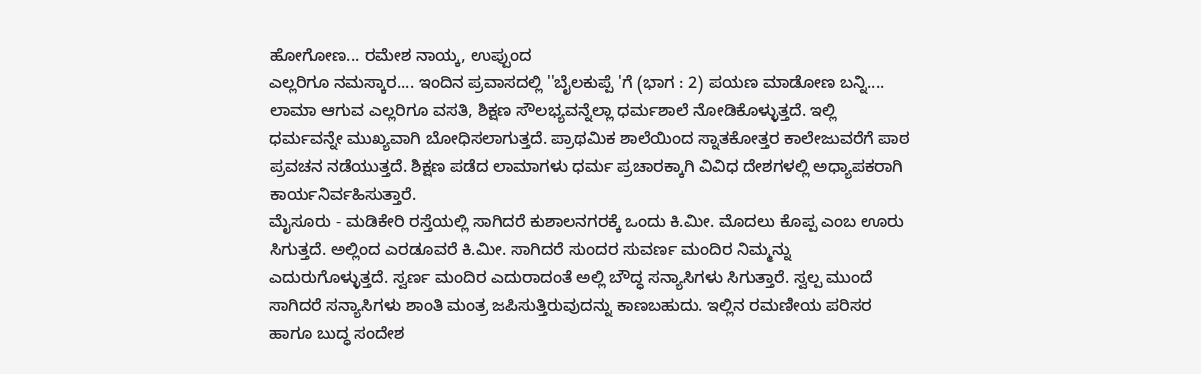ಹೋಗೋಣ... ರಮೇಶ ನಾಯ್ಕ, ಉಪ್ಪುಂದ
ಎಲ್ಲರಿಗೂ ನಮಸ್ಕಾರ.... ಇಂದಿನ ಪ್ರವಾಸದಲ್ಲಿ ''ಬೈಲಕುಪ್ಪೆ 'ಗೆ (ಭಾಗ : 2) ಪಯಣ ಮಾಡೋಣ ಬನ್ನಿ....
ಲಾಮಾ ಆಗುವ ಎಲ್ಲರಿಗೂ ವಸತಿ, ಶಿಕ್ಷಣ ಸೌಲಭ್ಯವನ್ನೆಲ್ಲಾ ಧರ್ಮಶಾಲೆ ನೋಡಿಕೊಳ್ಳುತ್ತದೆ. ಇಲ್ಲಿ ಧರ್ಮವನ್ನೇ ಮುಖ್ಯವಾಗಿ ಬೋಧಿಸಲಾಗುತ್ತದೆ. ಪ್ರಾಥಮಿಕ ಶಾಲೆಯಿಂದ ಸ್ನಾತಕೋತ್ತರ ಕಾಲೇಜುವರೆಗೆ ಪಾಠ ಪ್ರವಚನ ನಡೆಯುತ್ತದೆ. ಶಿಕ್ಷಣ ಪಡೆದ ಲಾಮಾಗಳು ಧರ್ಮ ಪ್ರಚಾರಕ್ಕಾಗಿ ವಿವಿಧ ದೇಶಗಳಲ್ಲಿ ಅಧ್ಯಾಪಕರಾಗಿ ಕಾರ್ಯನಿರ್ವಹಿಸುತ್ತಾರೆ.
ಮೈಸೂರು - ಮಡಿಕೇರಿ ರಸ್ತೆಯಲ್ಲಿ ಸಾಗಿದರೆ ಕುಶಾಲನಗರಕ್ಕೆ ಒಂದು ಕಿ.ಮೀ. ಮೊದಲು ಕೊಪ್ಪ ಎಂಬ ಊರು ಸಿಗುತ್ತದೆ. ಅಲ್ಲಿಂದ ಎರಡೂವರೆ ಕಿ.ಮೀ. ಸಾಗಿದರೆ ಸುಂದರ ಸುವರ್ಣ ಮಂದಿರ ನಿಮ್ಮನ್ನು ಎದುರುಗೊಳ್ಳುತ್ತದೆ. ಸ್ವರ್ಣ ಮಂದಿರ ಎದುರಾದಂತೆ ಅಲ್ಲಿ ಬೌದ್ಧ ಸನ್ಯಾಸಿಗಳು ಸಿಗುತ್ತಾರೆ. ಸ್ವಲ್ಪ ಮುಂದೆ ಸಾಗಿದರೆ ಸನ್ಯಾಸಿಗಳು ಶಾಂತಿ ಮಂತ್ರ ಜಪಿಸುತ್ತಿರುವುದನ್ನು ಕಾಣಬಹುದು. ಇಲ್ಲಿನ ರಮಣೀಯ ಪರಿಸರ ಹಾಗೂ ಬುದ್ಧ ಸಂದೇಶ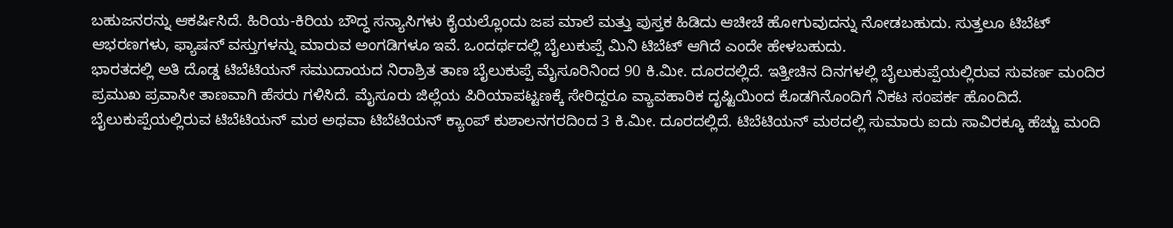ಬಹುಜನರನ್ನು ಆಕರ್ಷಿಸಿದೆ. ಹಿರಿಯ-ಕಿರಿಯ ಬೌದ್ಧ ಸನ್ಯಾಸಿಗಳು ಕೈಯಲ್ಲೊಂದು ಜಪ ಮಾಲೆ ಮತ್ತು ಪುಸ್ತಕ ಹಿಡಿದು ಆಚೀಚೆ ಹೋಗುವುದನ್ನು ನೋಡಬಹುದು. ಸುತ್ತಲೂ ಟಿಬೆಟ್ ಆಭರಣಗಳು, ಫ್ಯಾಷನ್ ವಸ್ತುಗಳನ್ನು ಮಾರುವ ಅಂಗಡಿಗಳೂ ಇವೆ. ಒಂದರ್ಥದಲ್ಲಿ ಬೈಲುಕುಪ್ಪೆ ಮಿನಿ ಟಿಬೆಟ್ ಆಗಿದೆ ಎಂದೇ ಹೇಳಬಹುದು.
ಭಾರತದಲ್ಲಿ ಅತಿ ದೊಡ್ಡ ಟಿಬೆಟಿಯನ್ ಸಮುದಾಯದ ನಿರಾಶ್ರಿತ ತಾಣ ಬೈಲುಕುಪ್ಪೆ ಮೈಸೂರಿನಿಂದ 90 ಕಿ.ಮೀ. ದೂರದಲ್ಲಿದೆ. ಇತ್ತೀಚಿನ ದಿನಗಳಲ್ಲಿ ಬೈಲುಕುಪ್ಪೆಯಲ್ಲಿರುವ ಸುವರ್ಣ ಮಂದಿರ ಪ್ರಮುಖ ಪ್ರವಾಸೀ ತಾಣವಾಗಿ ಹೆಸರು ಗಳಿಸಿದೆ. ಮೈಸೂರು ಜಿಲ್ಲೆಯ ಪಿರಿಯಾಪಟ್ಟಣಕ್ಕೆ ಸೇರಿದ್ದರೂ ವ್ಯಾವಹಾರಿಕ ದೃಷ್ಟಿಯಿಂದ ಕೊಡಗಿನೊಂದಿಗೆ ನಿಕಟ ಸಂಪರ್ಕ ಹೊಂದಿದೆ.
ಬೈಲುಕುಪ್ಪೆಯಲ್ಲಿರುವ ಟಿಬೆಟಿಯನ್ ಮಠ ಅಥವಾ ಟಿಬೆಟಿಯನ್ ಕ್ಯಾಂಪ್ ಕುಶಾಲನಗರದಿಂದ 3 ಕಿ.ಮೀ. ದೂರದಲ್ಲಿದೆ. ಟಿಬೆಟಿಯನ್ ಮಠದಲ್ಲಿ ಸುಮಾರು ಐದು ಸಾವಿರಕ್ಕೂ ಹೆಚ್ಚು ಮಂದಿ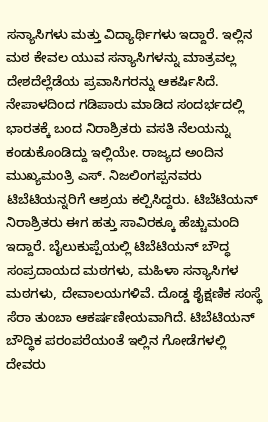ಸನ್ಯಾಸಿಗಳು ಮತ್ತು ವಿದ್ಯಾರ್ಥಿಗಳು ಇದ್ದಾರೆ. ಇಲ್ಲಿನ ಮಠ ಕೇವಲ ಯುವ ಸನ್ಯಾಸಿಗಳನ್ನು ಮಾತ್ರವಲ್ಲ ದೇಶದೆಲ್ಲೆಡೆಯ ಪ್ರವಾಸಿಗರನ್ನು ಆಕರ್ಷಿಸಿದೆ.
ನೇಪಾಳದಿಂದ ಗಡಿಪಾರು ಮಾಡಿದ ಸಂದರ್ಭದಲ್ಲಿ ಭಾರತಕ್ಕೆ ಬಂದ ನಿರಾಶ್ರಿತರು ವಸತಿ ನೆಲಯನ್ನು ಕಂಡುಕೊಂಡಿದ್ದು ಇಲ್ಲಿಯೇ. ರಾಜ್ಯದ ಅಂದಿನ ಮುಖ್ಯಮಂತ್ರಿ ಎಸ್. ನಿಜಲಿಂಗಪ್ಪನವರು ಟಿಬೆಟಿಯನ್ನರಿಗೆ ಆಶ್ರಯ ಕಲ್ಪಿಸಿದ್ದರು. ಟಿಬೆಟಿಯನ್ ನಿರಾಶ್ರಿತರು ಈಗ ಹತ್ತು ಸಾವಿರಕ್ಕೂ ಹೆಚ್ಚುಮಂದಿ ಇದ್ದಾರೆ. ಬೈಲುಕುಪ್ಪೆಯಲ್ಲಿ ಟಿಬೆಟಿಯನ್ ಬೌದ್ಧ ಸಂಪ್ರದಾಯದ ಮಠಗಳು, ಮಹಿಳಾ ಸನ್ಯಾಸಿಗಳ ಮಠಗಳು, ದೇವಾಲಯಗಳಿವೆ. ದೊಡ್ಡ ಶೈಕ್ಷಣಿಕ ಸಂಸ್ಥೆ ಸೆರಾ ತುಂಬಾ ಆಕರ್ಷಣೀಯವಾಗಿದೆ. ಟಿಬೆಟಿಯನ್ ಬೌದ್ಧಿಕ ಪರಂಪರೆಯಂತೆ ಇಲ್ಲಿನ ಗೋಡೆಗಳಲ್ಲಿ ದೇವರು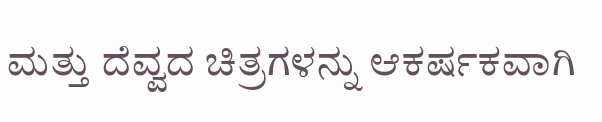ಮತ್ತು ದೆವ್ವದ ಚಿತ್ರಗಳನ್ನು ಆಕರ್ಷಕವಾಗಿ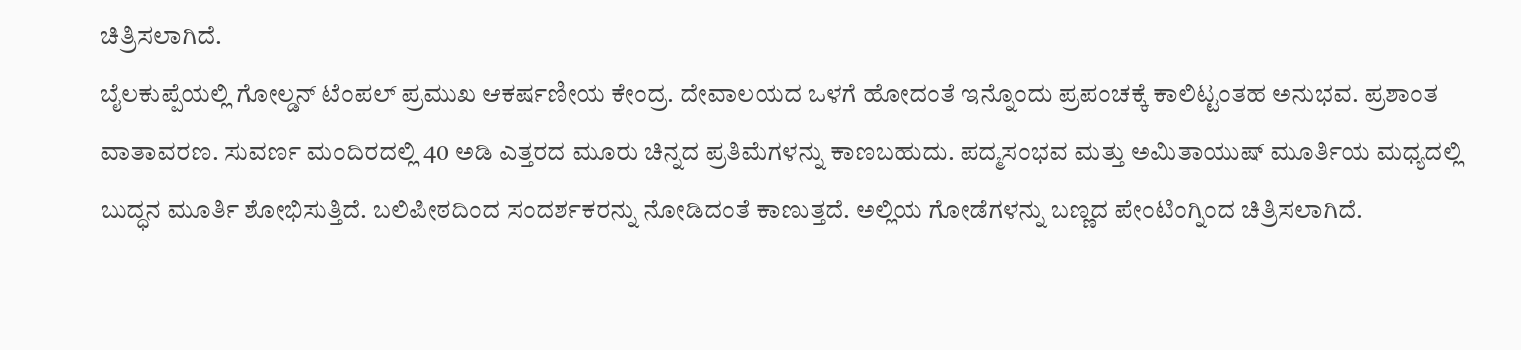ಚಿತ್ರಿಸಲಾಗಿದೆ.
ಬೈಲಕುಪ್ಪೆಯಲ್ಲಿ ಗೋಲ್ಡನ್ ಟೆಂಪಲ್ ಪ್ರಮುಖ ಆಕರ್ಷಣೀಯ ಕೇಂದ್ರ. ದೇವಾಲಯದ ಒಳಗೆ ಹೋದಂತೆ ಇನ್ನೊಂದು ಪ್ರಪಂಚಕ್ಕೆ ಕಾಲಿಟ್ಟಂತಹ ಅನುಭವ. ಪ್ರಶಾಂತ ವಾತಾವರಣ. ಸುವರ್ಣ ಮಂದಿರದಲ್ಲಿ 40 ಅಡಿ ಎತ್ತರದ ಮೂರು ಚಿನ್ನದ ಪ್ರತಿಮೆಗಳನ್ನು ಕಾಣಬಹುದು. ಪದ್ಮಸಂಭವ ಮತ್ತು ಅಮಿತಾಯುಷ್ ಮೂರ್ತಿಯ ಮಧ್ಯದಲ್ಲಿ ಬುದ್ಧನ ಮೂರ್ತಿ ಶೋಭಿಸುತ್ತಿದೆ. ಬಲಿಪೀಠದಿಂದ ಸಂದರ್ಶಕರನ್ನು ನೋಡಿದಂತೆ ಕಾಣುತ್ತದೆ. ಅಲ್ಲಿಯ ಗೋಡೆಗಳನ್ನು ಬಣ್ಣದ ಪೇಂಟಿಂಗ್ನಿಂದ ಚಿತ್ರಿಸಲಾಗಿದೆ.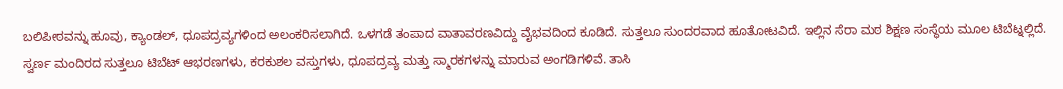ಬಲಿಪೀಠವನ್ನು ಹೂವು, ಕ್ಯಾಂಡಲ್, ಧೂಪದ್ರವ್ಯಗಳಿಂದ ಅಲಂಕರಿಸಲಾಗಿದೆ. ಒಳಗಡೆ ತಂಪಾದ ವಾತಾವರಣವಿದ್ದು ವೈಭವದಿಂದ ಕೂಡಿದೆ. ಸುತ್ತಲೂ ಸುಂದರವಾದ ಹೂತೋಟವಿದೆ. ಇಲ್ಲಿನ ಸೆರಾ ಮಠ ಶಿಕ್ಷಣ ಸಂಸ್ಥೆಯ ಮೂಲ ಟಿಬೆಟ್ನಲ್ಲಿದೆ. ಸ್ವರ್ಣ ಮಂದಿರದ ಸುತ್ತಲೂ ಟಿಬೆಟ್ ಆಭರಣಗಳು, ಕರಕುಶಲ ವಸ್ತುಗಳು, ಧೂಪದ್ರವ್ಯ ಮತ್ತು ಸ್ಮಾರಕಗಳನ್ನು ಮಾರುವ ಅಂಗಡಿಗಳಿವೆ. ತಾಸಿ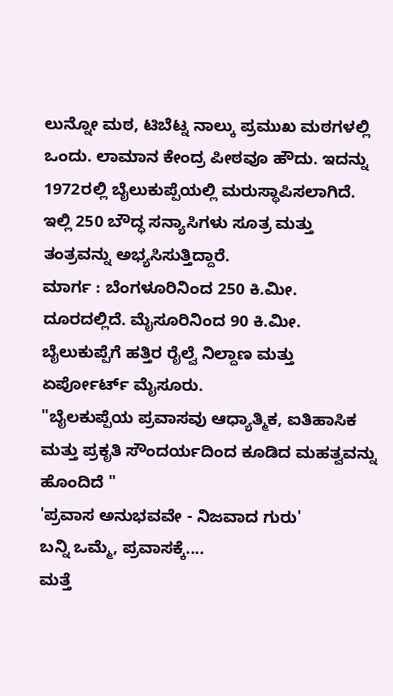ಲುನ್ನೋ ಮಠ, ಟಿಬೆಟ್ನ ನಾಲ್ಕು ಪ್ರಮುಖ ಮಠಗಳಲ್ಲಿ ಒಂದು. ಲಾಮಾನ ಕೇಂದ್ರ ಪೀಠವೂ ಹೌದು. ಇದನ್ನು 1972ರಲ್ಲಿ ಬೈಲುಕುಪ್ಪೆಯಲ್ಲಿ ಮರುಸ್ಥಾಪಿಸಲಾಗಿದೆ. ಇಲ್ಲಿ 250 ಬೌದ್ಧ ಸನ್ಯಾಸಿಗಳು ಸೂತ್ರ ಮತ್ತು ತಂತ್ರವನ್ನು ಅಭ್ಯಸಿಸುತ್ತಿದ್ದಾರೆ.
ಮಾರ್ಗ : ಬೆಂಗಳೂರಿನಿಂದ 250 ಕಿ.ಮೀ. ದೂರದಲ್ಲಿದೆ. ಮೈಸೂರಿನಿಂದ 90 ಕಿ.ಮೀ. ಬೈಲುಕುಪ್ಪೆಗೆ ಹತ್ತಿರ ರೈಲ್ವೆ ನಿಲ್ದಾಣ ಮತ್ತು ಏರ್ಪೋರ್ಟ್ ಮೈಸೂರು.
"ಬೈಲಕುಪ್ಪೆಯ ಪ್ರವಾಸವು ಆಧ್ಯಾತ್ಮಿಕ, ಐತಿಹಾಸಿಕ ಮತ್ತು ಪ್ರಕೃತಿ ಸೌಂದರ್ಯದಿಂದ ಕೂಡಿದ ಮಹತ್ವವನ್ನು ಹೊಂದಿದೆ "
'ಪ್ರವಾಸ ಅನುಭವವೇ - ನಿಜವಾದ ಗುರು'
ಬನ್ನಿ ಒಮ್ಮೆ, ಪ್ರವಾಸಕ್ಕೆ....
ಮತ್ತೆ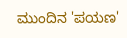ಮುಂದಿನ 'ಪಯಣ'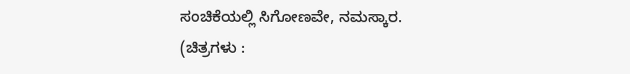ಸಂಚಿಕೆಯಲ್ಲಿ ಸಿಗೋಣವೇ, ನಮಸ್ಕಾರ.
(ಚಿತ್ರಗಳು :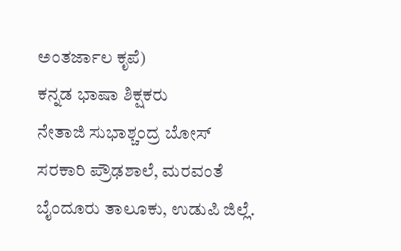ಅಂತರ್ಜಾಲ ಕೃಪೆ)
ಕನ್ನಡ ಭಾಷಾ ಶಿಕ್ಷಕರು
ನೇತಾಜಿ ಸುಭಾಶ್ಚಂದ್ರ ಬೋಸ್
ಸರಕಾರಿ ಪ್ರೌಢಶಾಲೆ, ಮರವಂತೆ
ಬೈಂದೂರು ತಾಲೂಕು, ಉಡುಪಿ ಜಿಲ್ಲೆ.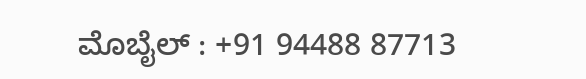ಮೊಬೈಲ್ : +91 94488 87713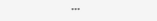***